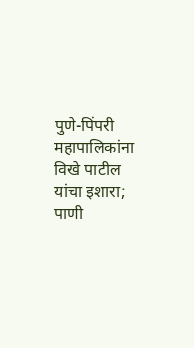पुणे-पिंपरी महापालिकांना विखे पाटील यांचा इशारा; पाणी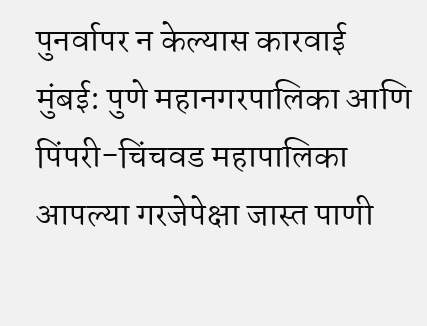पुनर्वापर न केल्यास कारवाई
मुंबई: पुणे महानगरपालिका आणि पिंपरी-चिंचवड महापालिका आपल्या गरजेपेक्षा जास्त पाणी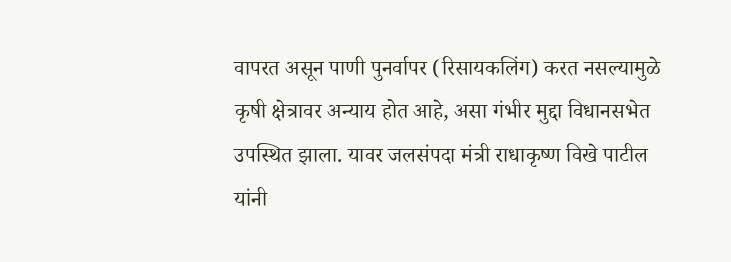वापरत असून पाणी पुनर्वापर (रिसायकलिंग) करत नसल्यामुळे कृषी क्षेत्रावर अन्याय होत आहे, असा गंभीर मुद्दा विधानसभेत उपस्थित झाला. यावर जलसंपदा मंत्री राधाकृष्ण विखे पाटील यांनी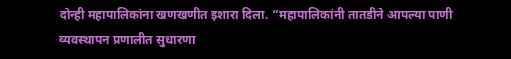दोन्ही महापालिकांना खणखणीत इशारा दिला. “महापालिकांनी तातडीने आपल्या पाणी व्यवस्थापन प्रणालीत सुधारणा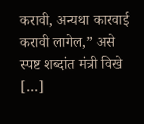करावी, अन्यथा कारवाई करावी लागेल,” असे स्पष्ट शब्दांत मंत्री विखे […]